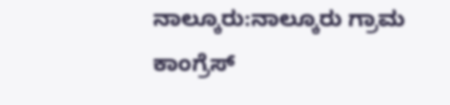ನಾಲ್ಕೂರು:ನಾಲ್ಕೂರು ಗ್ರಾಮ ಕಾಂಗ್ರೆಸ್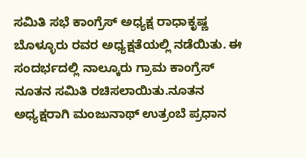ಸಮಿತಿ ಸಭೆ ಕಾಂಗ್ರೆಸ್ ಅಧ್ಯಕ್ಷ ರಾಧಾಕೃಷ್ಣ ಬೊಳ್ಳೂರು ರವರ ಅಧ್ಯಕ್ಷತೆಯಲ್ಲಿ ನಡೆಯಿತು. ಈ ಸಂದರ್ಭದಲ್ಲಿ ನಾಲ್ಕೂರು ಗ್ರಾಮ ಕಾಂಗ್ರೆಸ್ ನೂತನ ಸಮಿತಿ ರಚಿಸಲಾಯಿತು.ನೂತನ ಅಧ್ಯಕ್ಷರಾಗಿ ಮಂಜುನಾಥ್ ಉತ್ರಂಬೆ ಪ್ರಧಾನ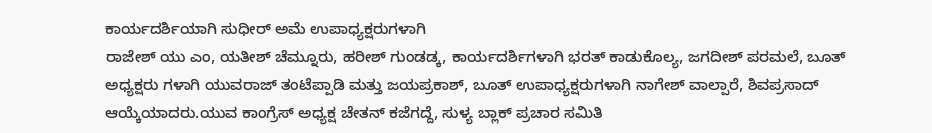ಕಾರ್ಯದರ್ಶಿಯಾಗಿ ಸುಧೀರ್ ಅಮೆ ಉಪಾಧ್ಯಕ್ಷರುಗಳಾಗಿ
ರಾಜೇಶ್ ಯು ಎಂ, ಯತೀಶ್ ಚೆಮ್ನೂರು, ಹರೀಶ್ ಗುಂಡಡ್ಕ, ಕಾರ್ಯದರ್ಶಿಗಳಾಗಿ ಭರತ್ ಕಾಡುಕೊಲ್ಯ, ಜಗದೀಶ್ ಪರಮಲೆ, ಬೂತ್ ಅಧ್ಯಕ್ಷರು ಗಳಾಗಿ ಯುವರಾಜ್ ತಂಟೆಪ್ಪಾಡಿ ಮತ್ತು ಜಯಪ್ರಕಾಶ್, ಬೂತ್ ಉಪಾಧ್ಯಕ್ಷರುಗಳಾಗಿ ನಾಗೇಶ್ ವಾಲ್ಪಾರೆ, ಶಿವಪ್ರಸಾದ್ ಆಯ್ಕೆಯಾದರು.ಯುವ ಕಾಂಗ್ರೆಸ್ ಅಧ್ಯಕ್ಷ ಚೇತನ್ ಕಜೆಗದ್ದೆ, ಸುಳ್ಯ ಬ್ಲಾಕ್ ಪ್ರಚಾರ ಸಮಿತಿ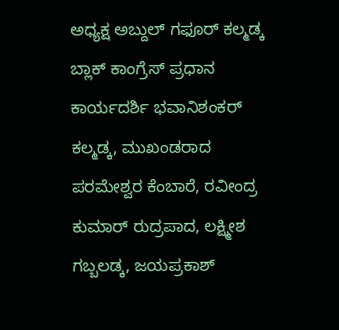ಅಧ್ಯಕ್ಷ ಅಬ್ದುಲ್ ಗಫೂರ್ ಕಲ್ಮಡ್ಕ ಬ್ಲಾಕ್ ಕಾಂಗ್ರೆಸ್ ಪ್ರಧಾನ ಕಾರ್ಯದರ್ಶಿ ಭವಾನಿಶಂಕರ್ ಕಲ್ಮಡ್ಕ, ಮುಖಂಡರಾದ
ಪರಮೇಶ್ವರ ಕೆಂಬಾರೆ, ರವೀಂದ್ರ ಕುಮಾರ್ ರುದ್ರಪಾದ, ಲಕ್ಷ್ಮೀಶ ಗಬ್ಬಲಡ್ಕ, ಜಯಪ್ರಕಾಶ್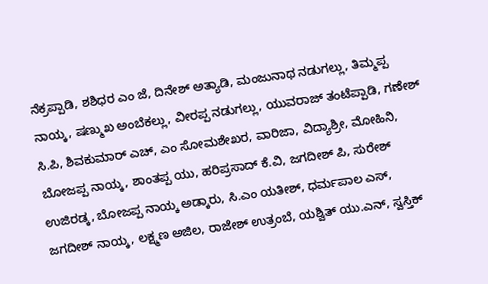ನೆಕ್ರಪ್ಪಾಡಿ, ಶಶಿಧರ ಎಂ ಜೆ, ದಿನೇಶ್ ಅತ್ಯಾಡಿ, ಮಂಜುನಾಥ ನಡುಗಲ್ಲು, ತಿಮ್ಮಪ್ಪ ನಾಯ್ಕ, ಷಣ್ಮುಖ ಅಂಬೆಕಲ್ಲು, ವೀರಪ್ಪ ನಡುಗಲ್ಲು, ಯುವರಾಜ್ ತಂಟೆಪ್ಪಾಡಿ, ಗಣೇಶ್ ಸಿ.ಪಿ, ಶಿವಕುಮಾರ್ ಎಚ್, ಎಂ ಸೋಮಶೇಖರ, ವಾರಿಜಾ, ವಿದ್ಯಾಶ್ರೀ, ಮೋಹಿನಿ, ಬೋಜಪ್ಪ ನಾಯ್ಕ, ಶಾಂತಪ್ಪ ಯು, ಹರಿಪ್ರಸಾದ್ ಕೆ.ವಿ, ಜಗದೀಶ್ ಪಿ, ಸುರೇಶ್ ಉಜಿರಡ್ಕ, ಬೋಜಪ್ಪ ನಾಯ್ಕ ಅಡ್ಕಾರು, ಸಿ.ಎಂ ಯತೀಶ್, ಧರ್ಮಪಾಲ ಎಸ್, ಜಗದೀಶ್ ನಾಯ್ಕ, ಲಕ್ಷ್ಮಣ ಅಜಿಲ, ರಾಜೇಶ್ ಉತ್ರಂಬೆ, ಯಶ್ವಿತ್ ಯು.ಎನ್, ಸ್ವಸ್ತಿಕ್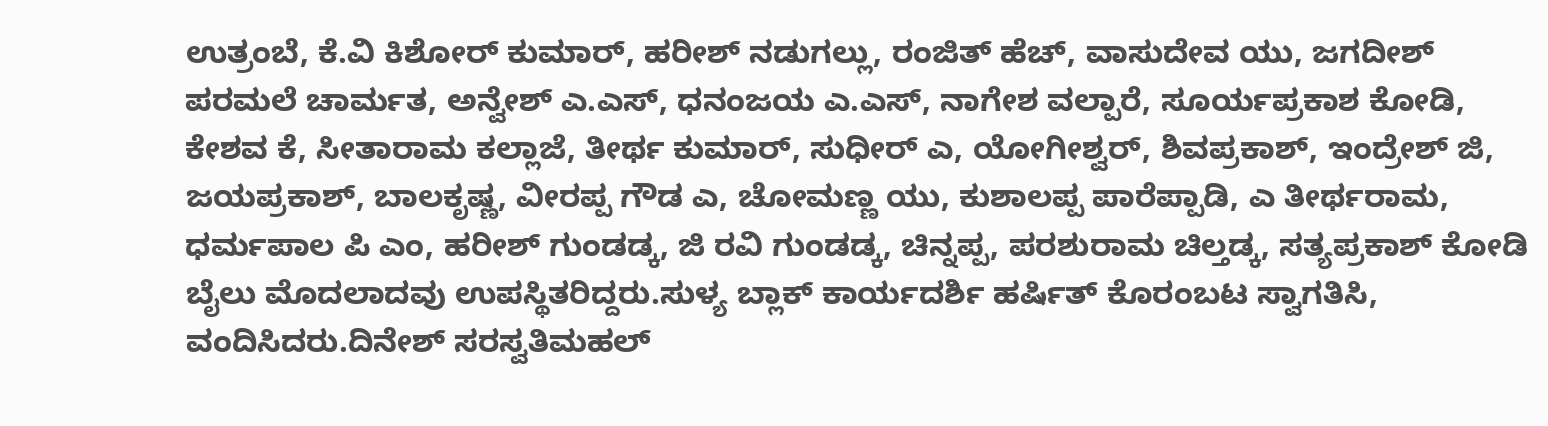ಉತ್ರಂಬೆ, ಕೆ.ವಿ ಕಿಶೋರ್ ಕುಮಾರ್, ಹರೀಶ್ ನಡುಗಲ್ಲು, ರಂಜಿತ್ ಹೆಚ್, ವಾಸುದೇವ ಯು, ಜಗದೀಶ್ ಪರಮಲೆ ಚಾರ್ಮತ, ಅನ್ವೇಶ್ ಎ.ಎಸ್, ಧನಂಜಯ ಎ.ಎಸ್, ನಾಗೇಶ ವಲ್ಪಾರೆ, ಸೂರ್ಯಪ್ರಕಾಶ ಕೋಡಿ, ಕೇಶವ ಕೆ, ಸೀತಾರಾಮ ಕಲ್ಲಾಜೆ, ತೀರ್ಥ ಕುಮಾರ್, ಸುಧೀರ್ ಎ, ಯೋಗೀಶ್ವರ್, ಶಿವಪ್ರಕಾಶ್, ಇಂದ್ರೇಶ್ ಜಿ, ಜಯಪ್ರಕಾಶ್, ಬಾಲಕೃಷ್ಣ, ವೀರಪ್ಪ ಗೌಡ ಎ, ಚೋಮಣ್ಣ ಯು, ಕುಶಾಲಪ್ಪ ಪಾರೆಪ್ಪಾಡಿ, ಎ ತೀರ್ಥರಾಮ, ಧರ್ಮಪಾಲ ಪಿ ಎಂ, ಹರೀಶ್ ಗುಂಡಡ್ಕ, ಜಿ ರವಿ ಗುಂಡಡ್ಕ, ಚಿನ್ನಪ್ಪ, ಪರಶುರಾಮ ಚಿಲ್ತಡ್ಕ, ಸತ್ಯಪ್ರಕಾಶ್ ಕೋಡಿ ಬೈಲು ಮೊದಲಾದವು ಉಪಸ್ಥಿತರಿದ್ದರು.ಸುಳ್ಯ ಬ್ಲಾಕ್ ಕಾರ್ಯದರ್ಶಿ ಹರ್ಷಿತ್ ಕೊರಂಬಟ ಸ್ವಾಗತಿಸಿ, ವಂದಿಸಿದರು.ದಿನೇಶ್ ಸರಸ್ವತಿಮಹಲ್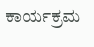ಕಾರ್ಯಕ್ರಮ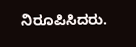ನಿರೂಪಿಸಿದರು.